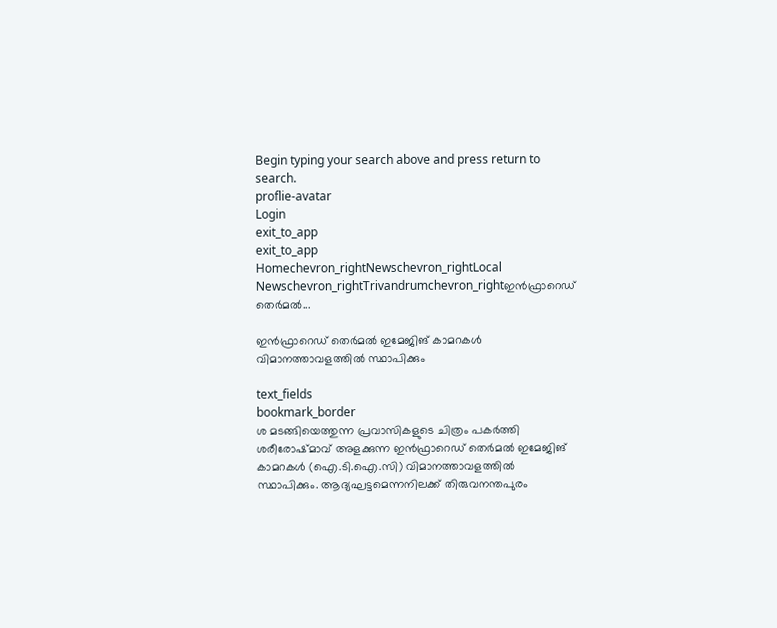Begin typing your search above and press return to search.
proflie-avatar
Login
exit_to_app
exit_to_app
Homechevron_rightNewschevron_rightLocal Newschevron_rightTrivandrumchevron_rightഇന്‍ഫ്രാറെഡ് തെർമല്‍...

ഇന്‍ഫ്രാറെഡ് തെർമല്‍ ഇമേജിങ് കാമറകള്‍ വിമാനത്താവളത്തില്‍ സ്ഥാപിക്കും

text_fields
bookmark_border
ശ മടങ്ങിയെത്തുന്ന പ്രവാസികളുടെ ചിത്രം പകര്‍ത്തി ശരീരോഷ്മാവ് അളക്കുന്ന ഇന്‍ഫ്രാറെഡ് തെർമല്‍ ഇമേജിങ് കാമറകള്‍ (ഐ.ടി.ഐ.സി) വിമാനത്താവളത്തില്‍ സ്ഥാപിക്കും. ആദ്യഘട്ടമെന്നനിലക്ക് തിരുവനന്തപുരം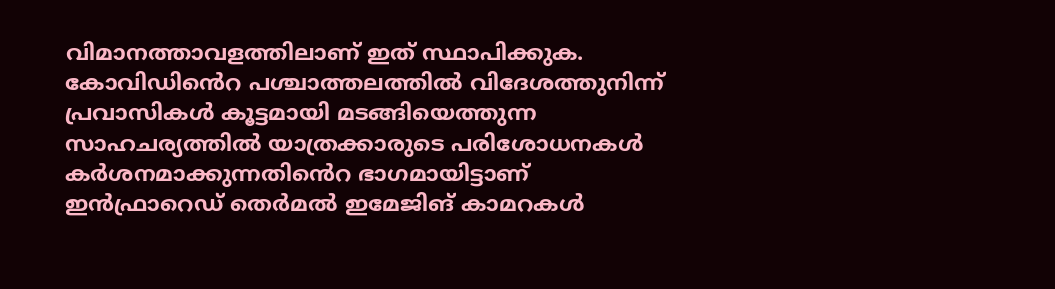വിമാനത്താവളത്തിലാണ് ഇത് സ്ഥാപിക്കുക. കോവിഡിൻെറ പശ്ചാത്തലത്തില്‍ വിദേശത്തുനിന്ന് പ്രവാസികള്‍ കൂട്ടമായി മടങ്ങിയെത്തുന്ന സാഹചര്യത്തില്‍ യാത്രക്കാരുടെ പരിശോധനകള്‍ കര്‍ശനമാക്കുന്നതിൻെറ ഭാഗമായിട്ടാണ് ഇന്‍ഫ്രാറെഡ് തെർമല്‍ ഇമേജിങ് കാമറകള്‍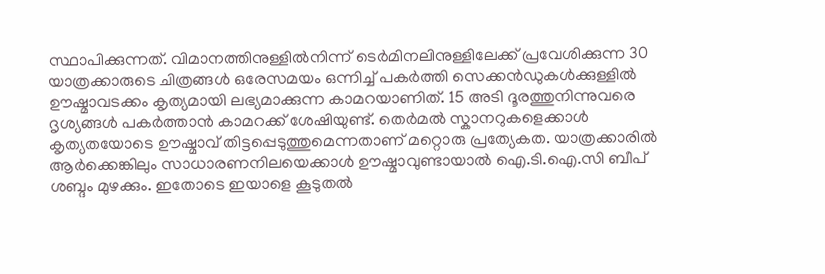സ്ഥാപിക്കുന്നത്. വിമാനത്തിനുള്ളില്‍നിന്ന് ടെര്‍മിനലിനുള്ളിലേക്ക് പ്രവേശിക്കുന്ന 30 യാത്രക്കാരുടെ ചിത്രങ്ങള്‍ ഒരേസമയം ഒന്നിച്ച് പകര്‍ത്തി സെക്കന്‍ഡുകള്‍ക്കുള്ളില്‍ ഊഷ്മാവടക്കം കൃത്യമായി ലഭ്യമാക്കുന്ന കാമറയാണിത്. 15 അടി ദൂരത്തുനിന്നുവരെ ദൃശ്യങ്ങള്‍ പകര്‍ത്താന്‍ കാമറക്ക് ശേഷിയുണ്ട്. തെർമല്‍ സ്കാനറുകളെക്കാള്‍ കൃത്യതയോടെ ഊഷ്മാവ് തിട്ടപ്പെടുത്തുമെന്നതാണ് മറ്റൊരു പ്രത്യേകത. യാത്രക്കാരില്‍ ആര്‍ക്കെങ്കിലും സാധാരണനിലയെക്കാള്‍ ഊഷ്മാവുണ്ടായാല്‍ ഐ.ടി.ഐ.സി ബീപ് ശബ്ദം മുഴക്കും. ഇതോടെ ഇയാളെ കൂടുതല്‍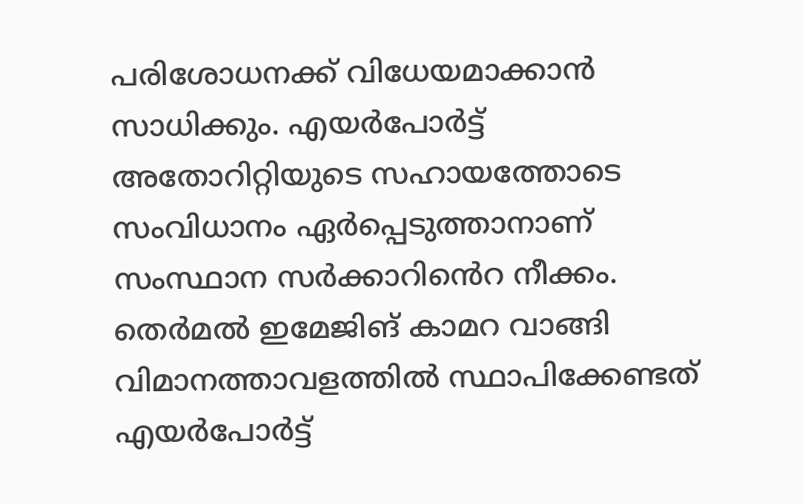പരിശോധനക്ക് വിധേയമാക്കാന്‍ സാധിക്കും. എയര്‍പോര്‍ട്ട് അതോറിറ്റിയുടെ സഹായത്തോടെ സംവിധാനം ഏര്‍പ്പെടുത്താനാണ് സംസ്ഥാന സര്‍ക്കാറിൻെറ നീക്കം. തെര്‍മല്‍ ഇമേജിങ് കാമറ വാങ്ങി വിമാനത്താവളത്തില്‍ സ്ഥാപിക്കേണ്ടത് എയര്‍പോര്‍ട്ട്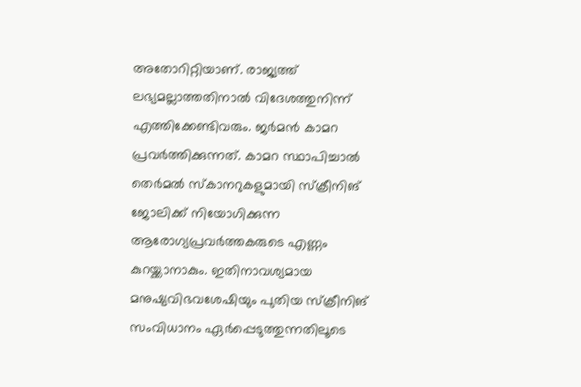അതോറിറ്റിയാണ്. രാജ്യത്ത് ലഭ്യമല്ലാത്തതിനാല്‍ വിദേശത്തുനിന്ന് എത്തിക്കേണ്ടിവരും. ജര്‍മന്‍ കാമറ പ്രവര്‍ത്തിക്കുന്നത്. കാമറ സ്ഥാപിച്ചാല്‍ തെര്‍മല്‍ സ്കാനറുകളുമായി സ്ക്രീനിങ് ജോലിക്ക് നിയോഗിക്കുന്ന ആരോഗ്യപ്രവര്‍ത്തകരുടെ എണ്ണം കുറയ്ക്കാനാകും. ഇതിനാവശ്യമായ മനുഷ്യവിഭവശേഷിയും പുതിയ സ്ക്രീനിങ് സംവിധാനം ഏര്‍പ്പെടുത്തുന്നതിലൂടെ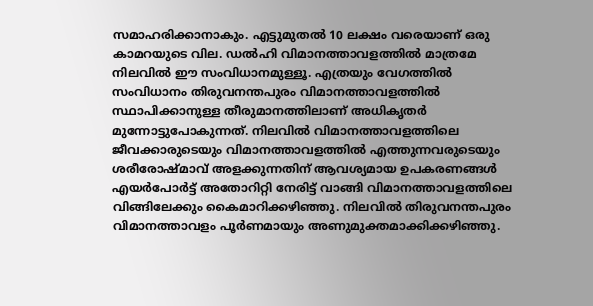സമാഹരിക്കാനാകും. എട്ടുമുതല്‍ 10 ലക്ഷം വരെയാണ് ഒരു കാമറയുടെ വില. ഡല്‍ഹി വിമാനത്താവളത്തില്‍ മാത്രമേ നിലവില്‍ ഈ സംവിധാനമുള്ളൂ. എത്രയും വേഗത്തില്‍ സംവിധാനം തിരുവനന്തപുരം വിമാനത്താവളത്തില്‍ സ്ഥാപിക്കാനുള്ള തീരുമാനത്തിലാണ് അധികൃതര്‍ മുന്നോട്ടുപോകുന്നത്. നിലവില്‍ വിമാനത്താവളത്തിലെ ജീവക്കാരുടെയും വിമാനത്താവളത്തില്‍ എത്തുന്നവരുടെയും ശരീരോഷ്മാവ് അളക്കുന്നതിന് ആവശ്യമായ ഉപകരണങ്ങള്‍ എയര്‍പോര്‍ട്ട് അതോറിറ്റി നേരിട്ട് വാങ്ങി വിമാനത്താവളത്തിലെ വിങ്ങിലേക്കും കൈമാറിക്കഴിഞ്ഞു. നിലവില്‍ തിരുവനന്തപുരം വിമാനത്താവളം പൂര്‍ണമായും അണുമുക്തമാക്കിക്കഴിഞ്ഞു.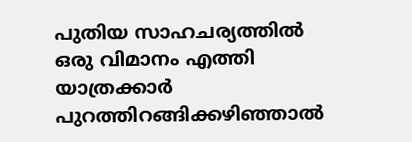പുതിയ സാഹചര്യത്തില്‍ ഒരു വിമാനം എത്തി യാത്രക്കാര്‍ പുറത്തിറങ്ങിക്കഴിഞ്ഞാല്‍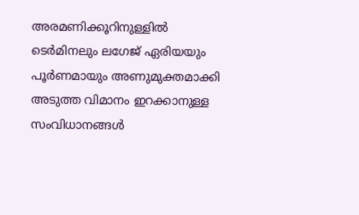അരമണിക്കൂറിനുള്ളില്‍ ടെര്‍മിനലും ലഗേജ് ഏരിയയും പൂര്‍ണമായും അണുമുക്തമാക്കി അടുത്ത വിമാനം ഇറക്കാനുള്ള സംവിധാനങ്ങള്‍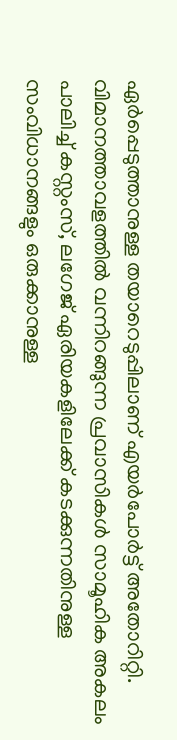ഏർപ്പെടുത്താനുള്ള തയാറെടുപ്പിലാണ് എയര്‍പോര്‍ട്ട് അതോറിറ്റി. വിമാനത്താവളത്തില്‍ വന്നിറങ്ങുന്ന പ്രവാസികള്‍ സാമൂഹിക അകലം പാലിച്ച് കസ്റ്റംസ്, ലഗേജ് ഏരിയകളിലേക്ക് കടക്കുന്നതിനുള്ള സംവിധാനങ്ങളും ഒരുക്കാനുള്ള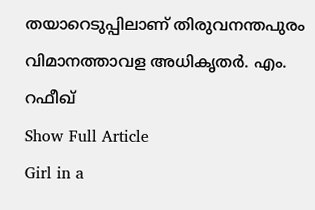തയാറെടുപ്പിലാണ് തിരുവനന്തപുരം വിമാനത്താവള അധികൃതര്‍. എം. റഫീഖ്
Show Full Article
Girl in a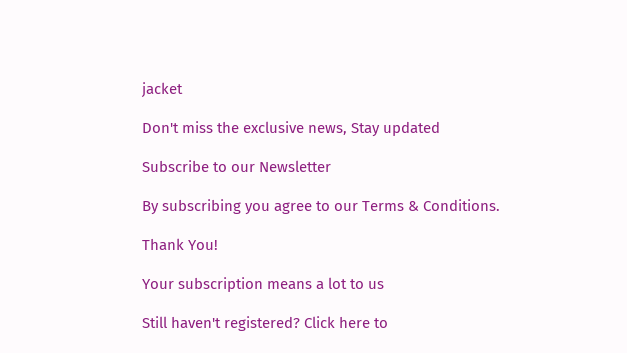jacket

Don't miss the exclusive news, Stay updated

Subscribe to our Newsletter

By subscribing you agree to our Terms & Conditions.

Thank You!

Your subscription means a lot to us

Still haven't registered? Click here to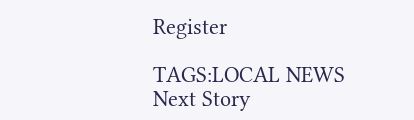Register

TAGS:LOCAL NEWS
Next Story